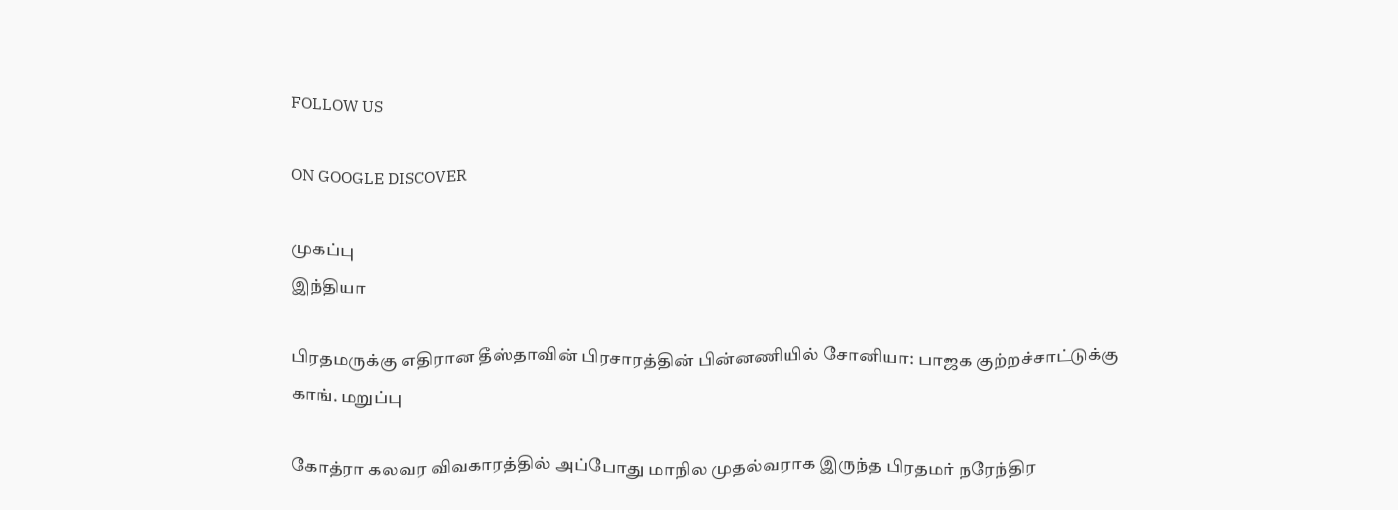FOLLOW US

ON GOOGLE DISCOVER

முகப்பு
இந்தியா

பிரதமருக்கு எதிரான தீஸ்தாவின் பிரசாரத்தின் பின்னணியில் சோனியா: பாஜக குற்றச்சாட்டுக்கு காங். மறுப்பு

கோத்ரா கலவர விவகாரத்தில் அப்போது மாநில முதல்வராக இருந்த பிரதமர் நரேந்திர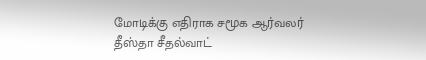மோடிக்கு எதிராக சமூக ஆர்வலர் தீஸ்தா சீதல்வாட்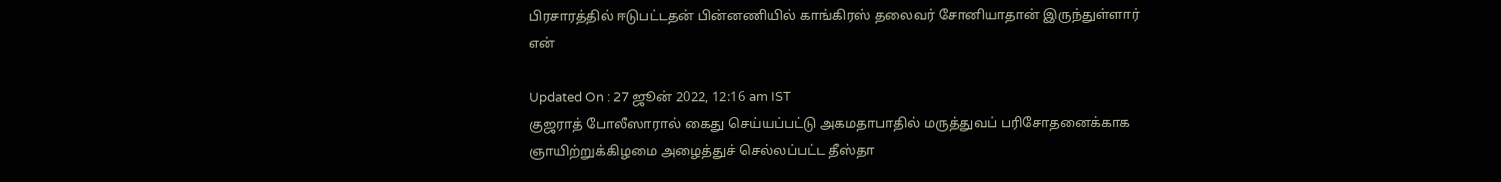பிரசாரத்தில் ஈடுபட்டதன் பின்னணியில் காங்கிரஸ் தலைவர் சோனியாதான் இருந்துள்ளார் என்

Updated On : 27 ஜூன் 2022, 12:16 am IST
குஜராத் போலீஸாரால் கைது செய்யப்பட்டு அகமதாபாதில் மருத்துவப் பரிசோதனைக்காக ஞாயிற்றுக்கிழமை அழைத்துச் செல்லப்பட்ட தீஸ்தா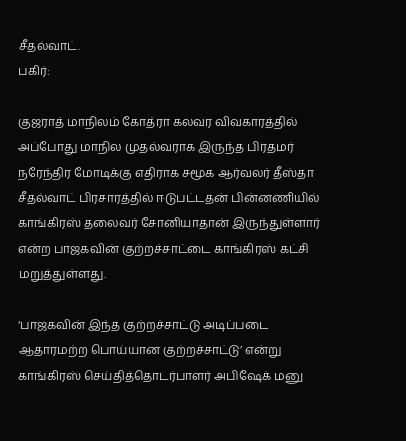சீதல்வாட்.
பகிர்:

குஜராத் மாநிலம் கோத்ரா கலவர விவகாரத்தில் அப்போது மாநில முதல்வராக இருந்த பிரதமர் நரேந்திர மோடிக்கு எதிராக சமூக ஆர்வலர் தீஸ்தா சீதல்வாட் பிரசாரத்தில் ஈடுபட்டதன் பின்னணியில் காங்கிரஸ் தலைவர் சோனியாதான் இருந்துள்ளார் என்ற பாஜகவின் குற்றச்சாட்டை காங்கிரஸ் கட்சி மறுத்துள்ளது.

‘பாஜகவின் இந்த குற்றச்சாட்டு அடிப்படை ஆதாரமற்ற பொய்யான குற்றச்சாட்டு’ என்று காங்கிரஸ் செய்தித்தொடர்பாளர் அபிஷேக் மனு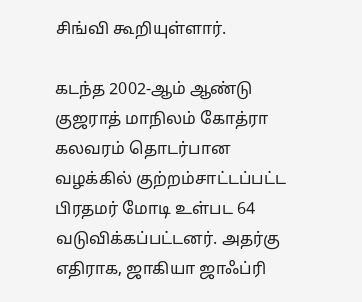சிங்வி கூறியுள்ளார்.

கடந்த 2002-ஆம் ஆண்டு குஜராத் மாநிலம் கோத்ரா கலவரம் தொடர்பான வழக்கில் குற்றம்சாட்டப்பட்ட பிரதமர் மோடி உள்பட 64 வடுவிக்கப்பட்டனர். அதர்கு எதிராக, ஜாகியா ஜாஃப்ரி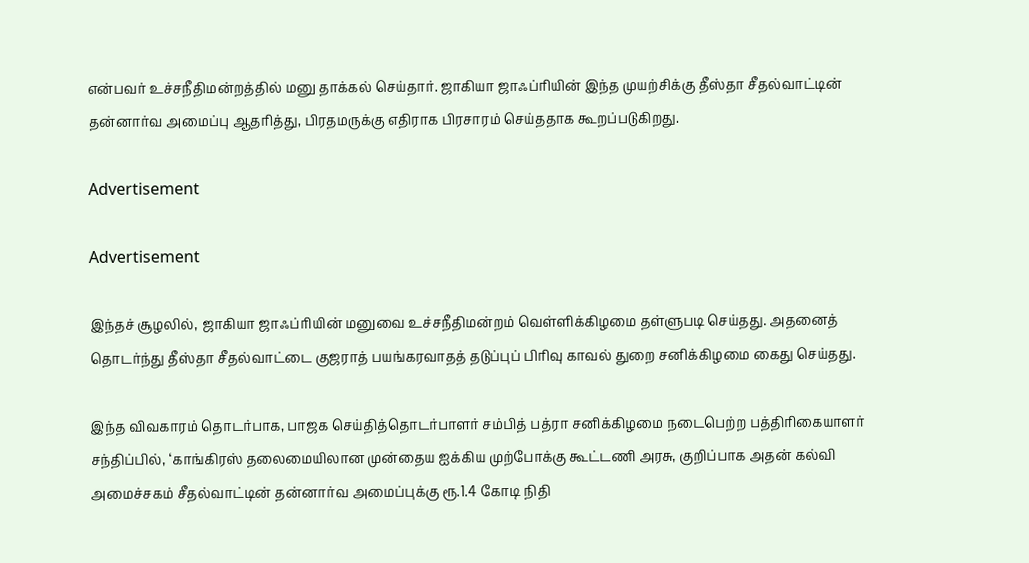என்பவர் உச்சநீதிமன்றத்தில் மனு தாக்கல் செய்தார். ஜாகியா ஜாஃப்ரியின் இந்த முயற்சிக்கு தீஸ்தா சீதல்வாட்டின் தன்னார்வ அமைப்பு ஆதரித்து, பிரதமருக்கு எதிராக பிரசாரம் செய்ததாக கூறப்படுகிறது.

Advertisement

Advertisement

இந்தச் சூழலில், ஜாகியா ஜாஃப்ரியின் மனுவை உச்சநீதிமன்றம் வெள்ளிக்கிழமை தள்ளுபடி செய்தது. அதனைத் தொடர்ந்து தீஸ்தா சீதல்வாட்டை குஜராத் பயங்கரவாதத் தடுப்புப் பிரிவு காவல் துறை சனிக்கிழமை கைது செய்தது.

இந்த விவகாரம் தொடர்பாக, பாஜக செய்தித்தொடர்பாளர் சம்பித் பத்ரா சனிக்கிழமை நடைபெற்ற பத்திரிகையாளர் சந்திப்பில், ‘காங்கிரஸ் தலைமையிலான முன்தைய ஐக்கிய முற்போக்கு கூட்டணி அரசு, குறிப்பாக அதன் கல்வி அமைச்சகம் சீதல்வாட்டின் தன்னார்வ அமைப்புக்கு ரூ.1.4 கோடி நிதி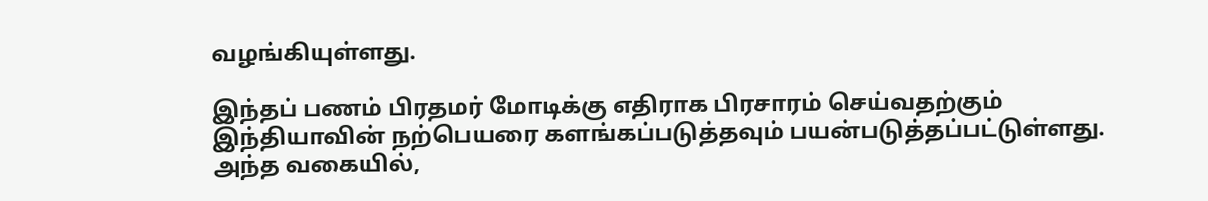வழங்கியுள்ளது.

இந்தப் பணம் பிரதமர் மோடிக்கு எதிராக பிரசாரம் செய்வதற்கும் இந்தியாவின் நற்பெயரை களங்கப்படுத்தவும் பயன்படுத்தப்பட்டுள்ளது. அந்த வகையில்,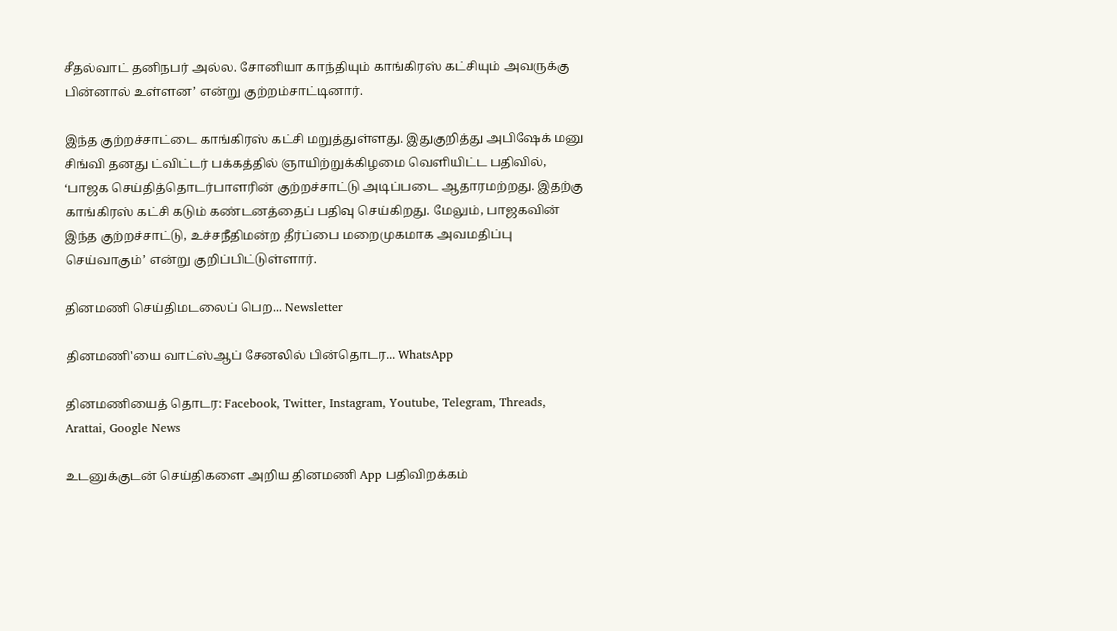சீதல்வாட் தனிநபர் அல்ல. சோனியா காந்தியும் காங்கிரஸ் கட்சியும் அவருக்கு பின்னால் உள்ளன’ என்று குற்றம்சாட்டினார்.

இந்த குற்றச்சாட்டை காங்கிரஸ் கட்சி மறுத்துள்ளது. இதுகுறித்து அபிஷேக் மனு சிங்வி தனது ட்விட்டர் பக்கத்தில் ஞாயிற்றுக்கிழமை வெளியிட்ட பதிவில், ‘பாஜக செய்தித்தொடர்பாளரின் குற்றச்சாட்டு அடிப்படை ஆதாரமற்றது. இதற்கு காங்கிரஸ் கட்சி கடும் கண்டனத்தைப் பதிவு செய்கிறது. மேலும், பாஜகவின் இந்த குற்றச்சாட்டு, உச்சநீதிமன்ற தீர்ப்பை மறைமுகமாக அவமதிப்பு செய்வாகும்’ என்று குறிப்பிட்டுள்ளார்.

தினமணி செய்திமடலைப் பெற... Newsletter

தினமணி'யை வாட்ஸ்ஆப் சேனலில் பின்தொடர... WhatsApp

தினமணியைத் தொடர: Facebook, Twitter, Instagram, Youtube, Telegram, Threads, Arattai, Google News

உடனுக்குடன் செய்திகளை அறிய தினமணி App பதிவிறக்கம்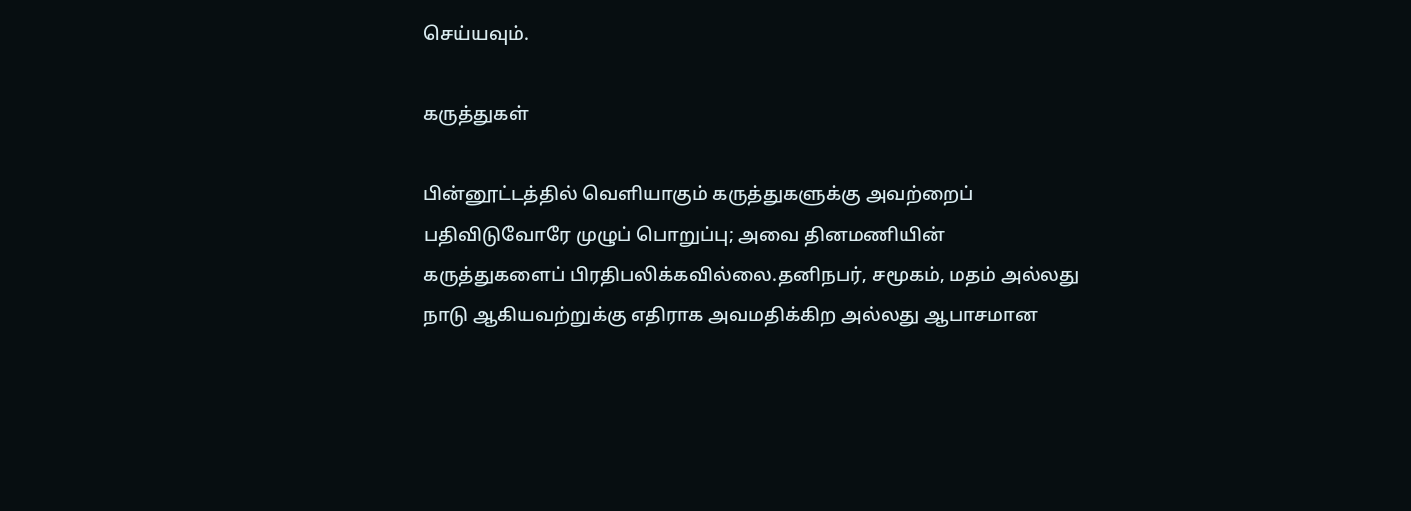செய்யவும்.

கருத்துகள்

பின்னூட்டத்தில் வெளியாகும் கருத்துகளுக்கு அவற்றைப் பதிவிடுவோரே முழுப் பொறுப்பு; அவை தினமணியின் கருத்துகளைப் பிரதிபலிக்கவில்லை.தனிநபர், சமூகம், மதம் அல்லது நாடு ஆகியவற்றுக்கு எதிராக அவமதிக்கிற அல்லது ஆபாசமான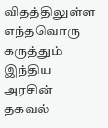விதத்திலுள்ள எந்தவொரு கருத்தும் இந்திய அரசின் தகவல்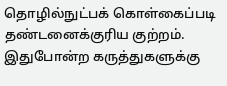தொழில்நுட்பக் கொள்கைப்படி தண்டனைக்குரிய குற்றம். இதுபோன்ற கருத்துகளுக்கு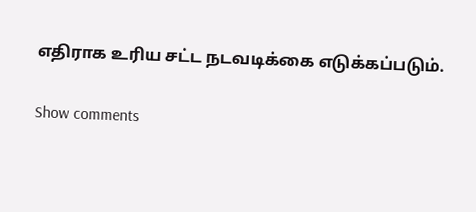எதிராக உரிய சட்ட நடவடிக்கை எடுக்கப்படும்.

Show comments